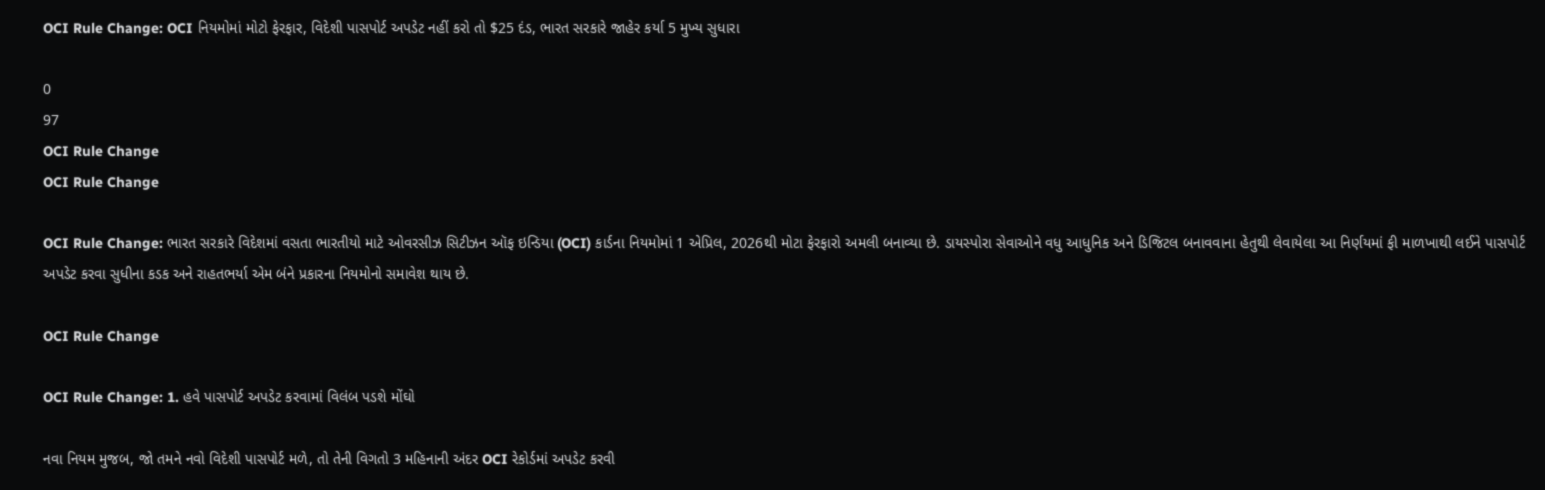OCI Rule Change: OCI નિયમોમાં મોટો ફેરફાર, વિદેશી પાસપોર્ટ અપડેટ નહીં કરો તો $25 દંડ, ભારત સરકારે જાહેર કર્યા 5 મુખ્ય સુધારા

0
97
OCI Rule Change
OCI Rule Change

OCI Rule Change: ભારત સરકારે વિદેશમાં વસતા ભારતીયો માટે ઓવરસીઝ સિટીઝન ઑફ ઇન્ડિયા (OCI) કાર્ડના નિયમોમાં 1 એપ્રિલ, 2026થી મોટા ફેરફારો અમલી બનાવ્યા છે. ડાયસ્પોરા સેવાઓને વધુ આધુનિક અને ડિજિટલ બનાવવાના હેતુથી લેવાયેલા આ નિર્ણયમાં ફી માળખાથી લઈને પાસપોર્ટ અપડેટ કરવા સુધીના કડક અને રાહતભર્યા એમ બંને પ્રકારના નિયમોનો સમાવેશ થાય છે.

OCI Rule Change

OCI Rule Change: 1. હવે પાસપોર્ટ અપડેટ કરવામાં વિલંબ પડશે મોંઘો

નવા નિયમ મુજબ, જો તમને નવો વિદેશી પાસપોર્ટ મળે, તો તેની વિગતો 3 મહિનાની અંદર OCI રેકોર્ડમાં અપડેટ કરવી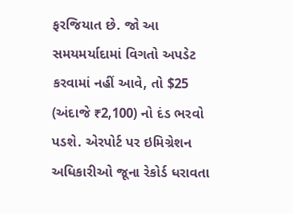ફરજિયાત છે. જો આ સમયમર્યાદામાં વિગતો અપડેટ કરવામાં નહીં આવે, તો $25 (અંદાજે ₹2,100) નો દંડ ભરવો પડશે. એરપોર્ટ પર ઇમિગ્રેશન અધિકારીઓ જૂના રેકોર્ડ ધરાવતા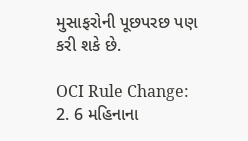મુસાફરોની પૂછપરછ પણ કરી શકે છે.

OCI Rule Change: 2. 6 મહિનાના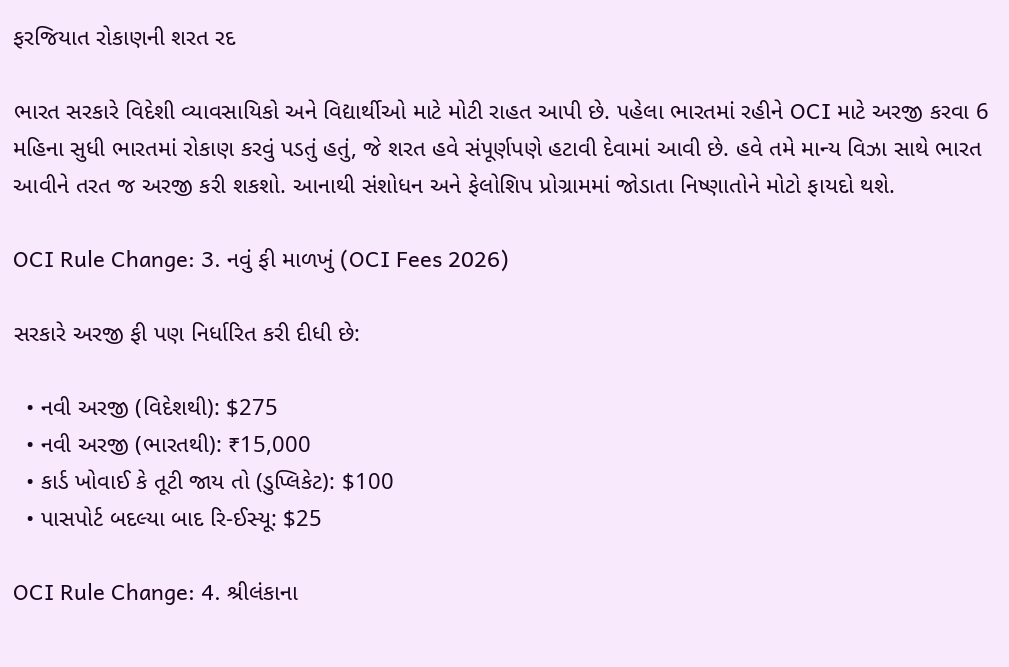ફરજિયાત રોકાણની શરત રદ

ભારત સરકારે વિદેશી વ્યાવસાયિકો અને વિદ્યાર્થીઓ માટે મોટી રાહત આપી છે. પહેલા ભારતમાં રહીને OCI માટે અરજી કરવા 6 મહિના સુધી ભારતમાં રોકાણ કરવું પડતું હતું, જે શરત હવે સંપૂર્ણપણે હટાવી દેવામાં આવી છે. હવે તમે માન્ય વિઝા સાથે ભારત આવીને તરત જ અરજી કરી શકશો. આનાથી સંશોધન અને ફેલોશિપ પ્રોગ્રામમાં જોડાતા નિષ્ણાતોને મોટો ફાયદો થશે.

OCI Rule Change: 3. નવું ફી માળખું (OCI Fees 2026)

સરકારે અરજી ફી પણ નિર્ધારિત કરી દીધી છે:

  • નવી અરજી (વિદેશથી): $275
  • નવી અરજી (ભારતથી): ₹15,000
  • કાર્ડ ખોવાઈ કે તૂટી જાય તો (ડુપ્લિકેટ): $100
  • પાસપોર્ટ બદલ્યા બાદ રિ-ઈસ્યૂ: $25

OCI Rule Change: 4. શ્રીલંકાના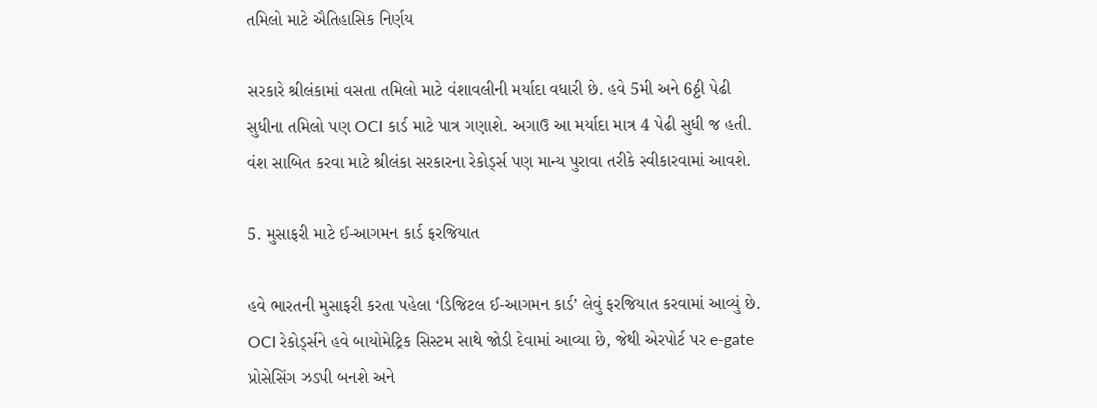તમિલો માટે ઐતિહાસિક નિર્ણય

સરકારે શ્રીલંકામાં વસતા તમિલો માટે વંશાવલીની મર્યાદા વધારી છે. હવે 5મી અને 6ઠ્ઠી પેઢી સુધીના તમિલો પણ OCI કાર્ડ માટે પાત્ર ગણાશે. અગાઉ આ મર્યાદા માત્ર 4 પેઢી સુધી જ હતી. વંશ સાબિત કરવા માટે શ્રીલંકા સરકારના રેકોર્ડ્સ પણ માન્ય પુરાવા તરીકે સ્વીકારવામાં આવશે.

5. મુસાફરી માટે ઈ-આગમન કાર્ડ ફરજિયાત

હવે ભારતની મુસાફરી કરતા પહેલા ‘ડિજિટલ ઈ-આગમન કાર્ડ’ લેવું ફરજિયાત કરવામાં આવ્યું છે. OCI રેકોર્ડ્સને હવે બાયોમેટ્રિક સિસ્ટમ સાથે જોડી દેવામાં આવ્યા છે, જેથી એરપોર્ટ પર e-gate પ્રોસેસિંગ ઝડપી બનશે અને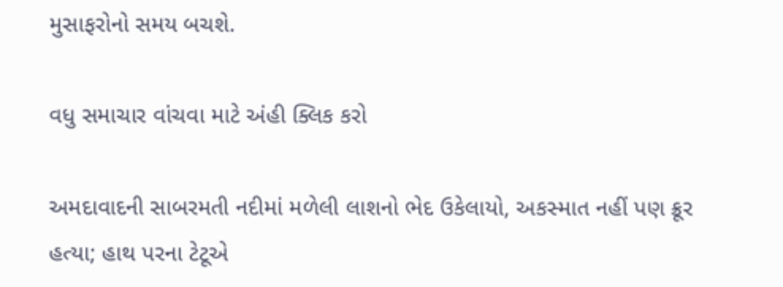મુસાફરોનો સમય બચશે.

વધુ સમાચાર વાંચવા માટે અંહી ક્લિક કરો

અમદાવાદની સાબરમતી નદીમાં મળેલી લાશનો ભેદ ઉકેલાયો, અકસ્માત નહીં પણ ક્રૂર હત્યા; હાથ પરના ટેટૂએ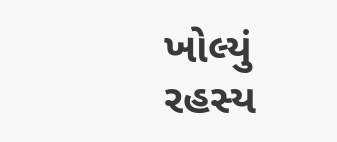ખોલ્યું રહસ્ય